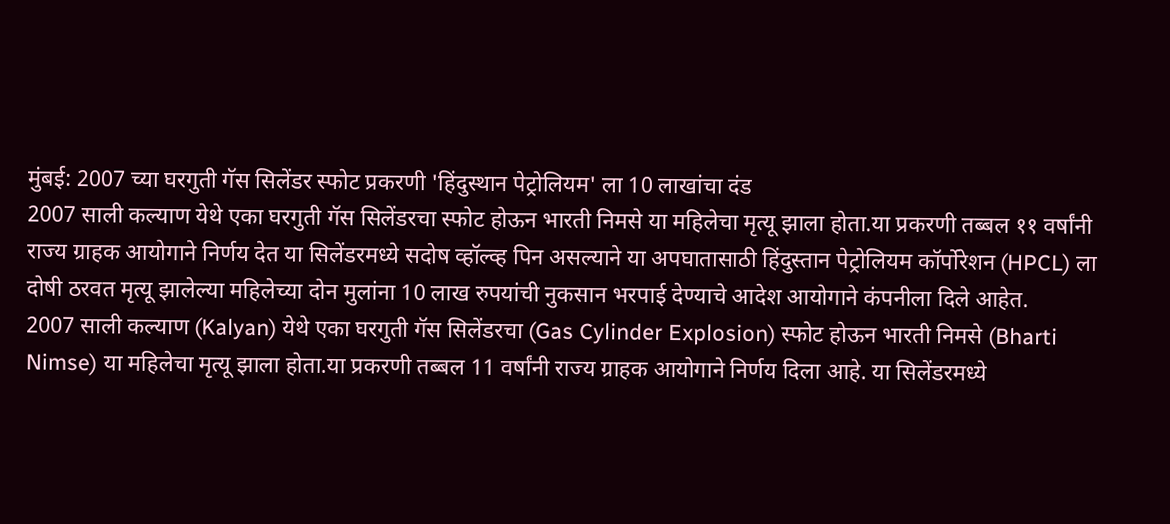मुंबई: 2007 च्या घरगुती गॅस सिलेंडर स्फोट प्रकरणी 'हिंदुस्थान पेट्रोलियम' ला 10 लाखांचा दंड
2007 साली कल्याण येथे एका घरगुती गॅस सिलेंडरचा स्फोट होऊन भारती निमसे या महिलेचा मृत्यू झाला होता.या प्रकरणी तब्बल ११ वर्षांनी राज्य ग्राहक आयोगाने निर्णय देत या सिलेंडरमध्ये सदोष व्हॉल्व्ह पिन असल्याने या अपघातासाठी हिंदुस्तान पेट्रोलियम कॉर्पोरेशन (HPCL) ला दोषी ठरवत मृत्यू झालेल्या महिलेच्या दोन मुलांना 10 लाख रुपयांची नुकसान भरपाई देण्याचे आदेश आयोगाने कंपनीला दिले आहेत.
2007 साली कल्याण (Kalyan) येथे एका घरगुती गॅस सिलेंडरचा (Gas Cylinder Explosion) स्फोट होऊन भारती निमसे (Bharti Nimse) या महिलेचा मृत्यू झाला होता.या प्रकरणी तब्बल 11 वर्षांनी राज्य ग्राहक आयोगाने निर्णय दिला आहे. या सिलेंडरमध्ये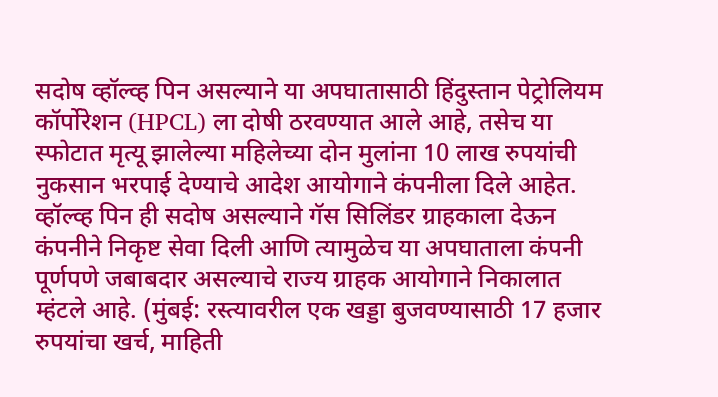सदोष व्हॉल्व्ह पिन असल्याने या अपघातासाठी हिंदुस्तान पेट्रोलियम कॉर्पोरेशन (HPCL) ला दोषी ठरवण्यात आले आहे, तसेच या स्फोटात मृत्यू झालेल्या महिलेच्या दोन मुलांना 10 लाख रुपयांची नुकसान भरपाई देण्याचे आदेश आयोगाने कंपनीला दिले आहेत. व्हॉल्व्ह पिन ही सदोष असल्याने गॅस सिलिंडर ग्राहकाला देऊन कंपनीने निकृष्ट सेवा दिली आणि त्यामुळेच या अपघाताला कंपनी पूर्णपणे जबाबदार असल्याचे राज्य ग्राहक आयोगाने निकालात म्हंटले आहे. (मुंबई: रस्त्यावरील एक खड्डा बुजवण्यासाठी 17 हजार रुपयांचा खर्च, माहिती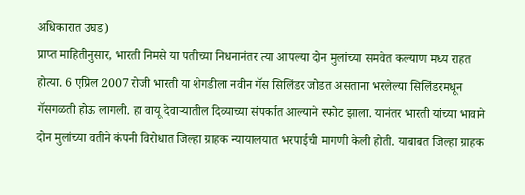अधिकारात उघड)
प्राप्त माहितीनुसार, भारती निमसे या पतीच्या निधनानंतर त्या आपल्या दोन मुलांच्या समवेत कल्याण मध्य राहत होत्या. 6 एप्रिल 2007 रोजी भारती या शेगडीला नवीन गॅस सिलिंडर जोडत असताना भरलेल्या सिलिंडरमधून गॅसगळती होऊ लागली. हा वायू देवाऱ्यातील दिव्याच्या संपर्कात आल्याने स्फोट झाला. यानंतर भारती यांच्या भावाने दोन मुलांच्या वतीने कंपनी विरोधात जिल्हा ग्राहक न्यायालयात भरपाईची मागणी केली होती. याबाबत जिल्हा ग्राहक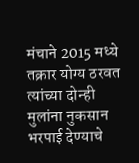मंचाने 2015 मध्ये तक्रार योग्य ठरवत त्यांच्या दोन्ही मुलांना नुकसान भरपाई देण्याचे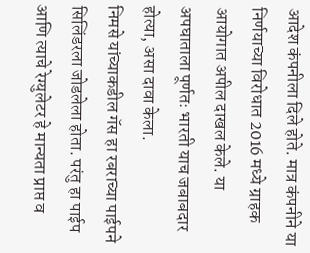आदेश कंपनीला दिले होते. मात्र कंपनीने या निर्णयाच्या विरोधात 2016 मध्ये ग्राहक आयोगात अपील दाखल केले. या अपघाताला पूर्णतः भारती याच जबाबदार होत्या, असा दावा केला.
निमसे यांच्याकडील गॅस हा रबराच्या पाईपने सिलिंडरला जोडलेला होता. परंतु हा पाईप आणि त्याचे रेग्युलेटर हे मान्यता प्राप्त व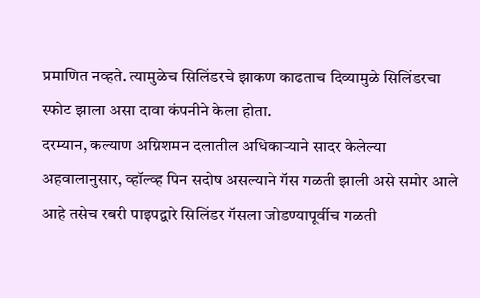प्रमाणित नव्हते. त्यामुळेच सिलिंडरचे झाकण काढताच दिव्यामुळे सिलिंडरचा स्फोट झाला असा दावा कंपनीने केला होता.
दरम्यान, कल्याण अग्निशमन दलातील अधिकाऱ्याने सादर केलेल्या अहवालानुसार, व्हॉल्व्ह पिन सदोष असल्याने गॅस गळती झाली असे समोर आले आहे तसेच रबरी पाइपद्वारे सिलिंडर गॅसला जोडण्यापूर्वीच गळती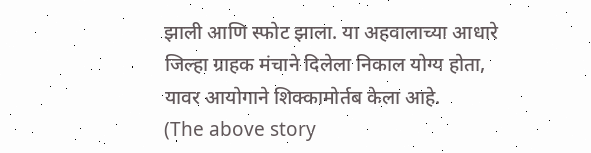झाली आणि स्फोट झाला. या अहवालाच्या आधारे जिल्हा ग्राहक मंचाने दिलेला निकाल योग्य होता, यावर आयोगाने शिक्कामोर्तब केला आहे.
(The above story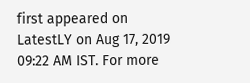first appeared on LatestLY on Aug 17, 2019 09:22 AM IST. For more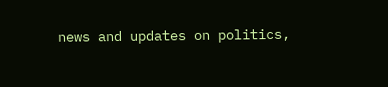news and updates on politics,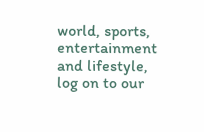world, sports, entertainment and lifestyle, log on to our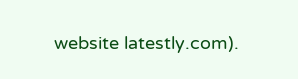website latestly.com).